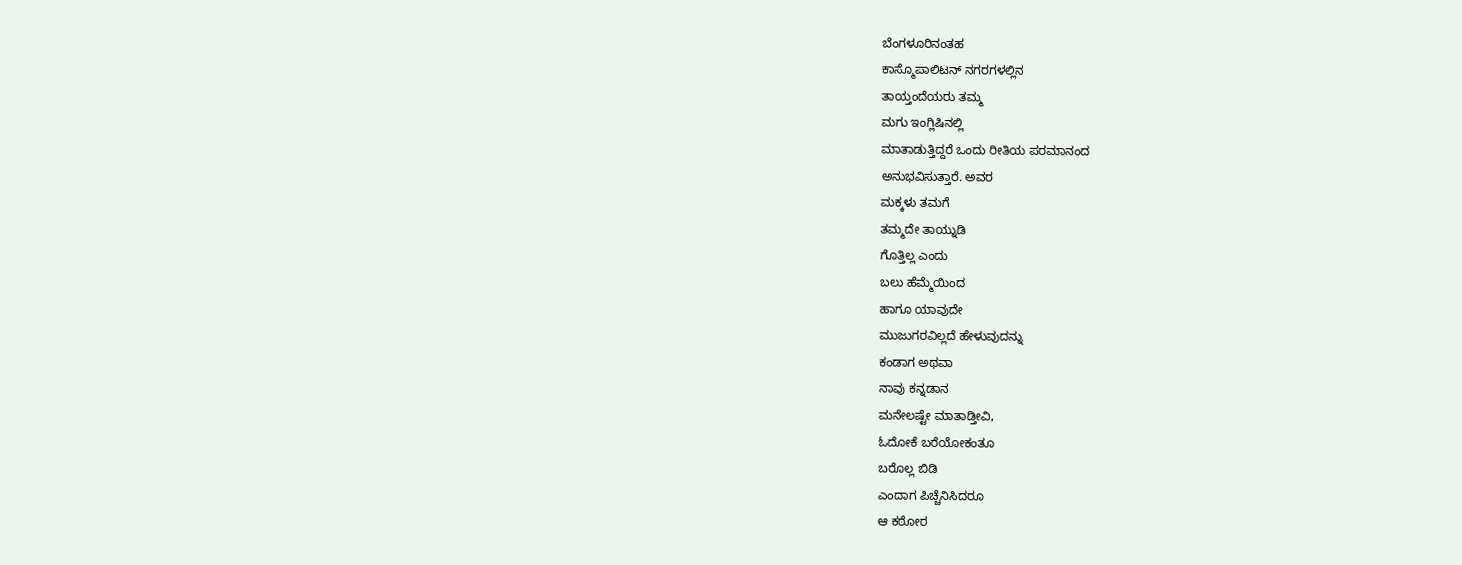ಬೆಂಗಳೂರಿನಂತಹ
ಕಾಸ್ಮೊಪಾಲಿಟನ್ ನಗರಗಳಲ್ಲಿನ
ತಾಯ್ತಂದೆಯರು ತಮ್ಮ
ಮಗು ಇಂಗ್ಲಿಷಿನಲ್ಲಿ
ಮಾತಾಡುತ್ತಿದ್ದರೆ ಒಂದು ರೀತಿಯ ಪರಮಾನಂದ
ಅನುಭವಿಸುತ್ತಾರೆ. ಅವರ
ಮಕ್ಕಳು ತಮಗೆ
ತಮ್ಮದೇ ತಾಯ್ನುಡಿ
ಗೊತ್ತಿಲ್ಲ ಎಂದು
ಬಲು ಹೆಮ್ಮೆಯಿಂದ
ಹಾಗೂ ಯಾವುದೇ
ಮುಜುಗರವಿಲ್ಲದೆ ಹೇಳುವುದನ್ನು
ಕಂಡಾಗ ಅಥವಾ
ನಾವು ಕನ್ನಡಾನ
ಮನೇಲಷ್ಟೇ ಮಾತಾಡ್ತೀವಿ,
ಓದೋಕೆ ಬರೆಯೋಕಂತೂ
ಬರೊಲ್ಲ ಬಿಡಿ
ಎಂದಾಗ ಪಿಚ್ಚೆನಿಸಿದರೂ
ಆ ಕಠೋರ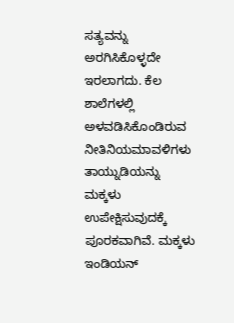ಸತ್ಯವನ್ನು ಅರಗಿಸಿಕೊಳ್ಳದೇ
ಇರಲಾಗದು. ಕೆಲ
ಶಾಲೆಗಳಲ್ಲಿ ಅಳವಡಿಸಿಕೊಂಡಿರುವ
ನೀತಿನಿಯಮಾವಳಿಗಳು ತಾಯ್ನುಡಿಯನ್ನು
ಮಕ್ಕಳು ಉಪೇಕ್ಷಿಸುವುದಕ್ಕೆ
ಪೂರಕವಾಗಿವೆ. ಮಕ್ಕಳು
ಇಂಡಿಯನ್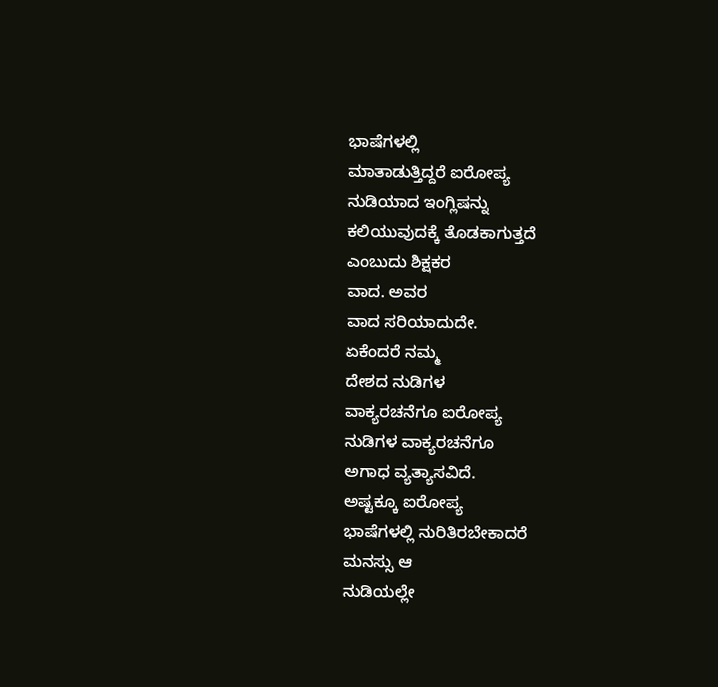ಭಾಷೆಗಳಲ್ಲಿ
ಮಾತಾಡುತ್ತಿದ್ದರೆ ಐರೋಪ್ಯ
ನುಡಿಯಾದ ಇಂಗ್ಲಿಷನ್ನು
ಕಲಿಯುವುದಕ್ಕೆ ತೊಡಕಾಗುತ್ತದೆ
ಎಂಬುದು ಶಿಕ್ಷಕರ
ವಾದ. ಅವರ
ವಾದ ಸರಿಯಾದುದೇ.
ಏಕೆಂದರೆ ನಮ್ಮ
ದೇಶದ ನುಡಿಗಳ
ವಾಕ್ಯರಚನೆಗೂ ಐರೋಪ್ಯ
ನುಡಿಗಳ ವಾಕ್ಯರಚನೆಗೂ
ಅಗಾಧ ವ್ಯತ್ಯಾಸವಿದೆ.
ಅಷ್ಟಕ್ಕೂ ಐರೋಪ್ಯ
ಭಾಷೆಗಳಲ್ಲಿ ನುರಿತಿರಬೇಕಾದರೆ
ಮನಸ್ಸು ಆ
ನುಡಿಯಲ್ಲೇ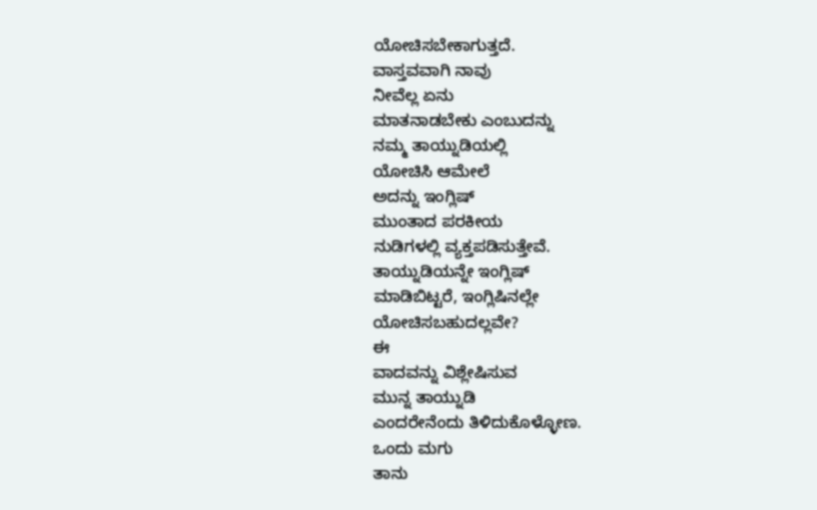ಯೋಚಿಸಬೇಕಾಗುತ್ತದೆ.
ವಾಸ್ತವವಾಗಿ ನಾವು
ನೀವೆಲ್ಲ ಏನು
ಮಾತನಾಡಬೇಕು ಎಂಬುದನ್ನು
ನಮ್ಮ ತಾಯ್ನುಡಿಯಲ್ಲಿ
ಯೋಚಿಸಿ ಆಮೇಲೆ
ಅದನ್ನು ಇಂಗ್ಲಿಷ್
ಮುಂತಾದ ಪರಕೀಯ
ನುಡಿಗಳಲ್ಲಿ ವ್ಯಕ್ತಪಡಿಸುತ್ತೇವೆ.
ತಾಯ್ನುಡಿಯನ್ನೇ ಇಂಗ್ಲಿಷ್
ಮಾಡಿಬಿಟ್ಟರೆ, ಇಂಗ್ಲಿಷಿನಲ್ಲೇ
ಯೋಚಿಸಬಹುದಲ್ಲವೇ?
ಈ
ವಾದವನ್ನು ವಿಶ್ಲೇಷಿಸುವ
ಮುನ್ನ ತಾಯ್ನುಡಿ
ಎಂದರೇನೆಂದು ತಿಳಿದುಕೊಳ್ಳೋಣ.
ಒಂದು ಮಗು
ತಾನು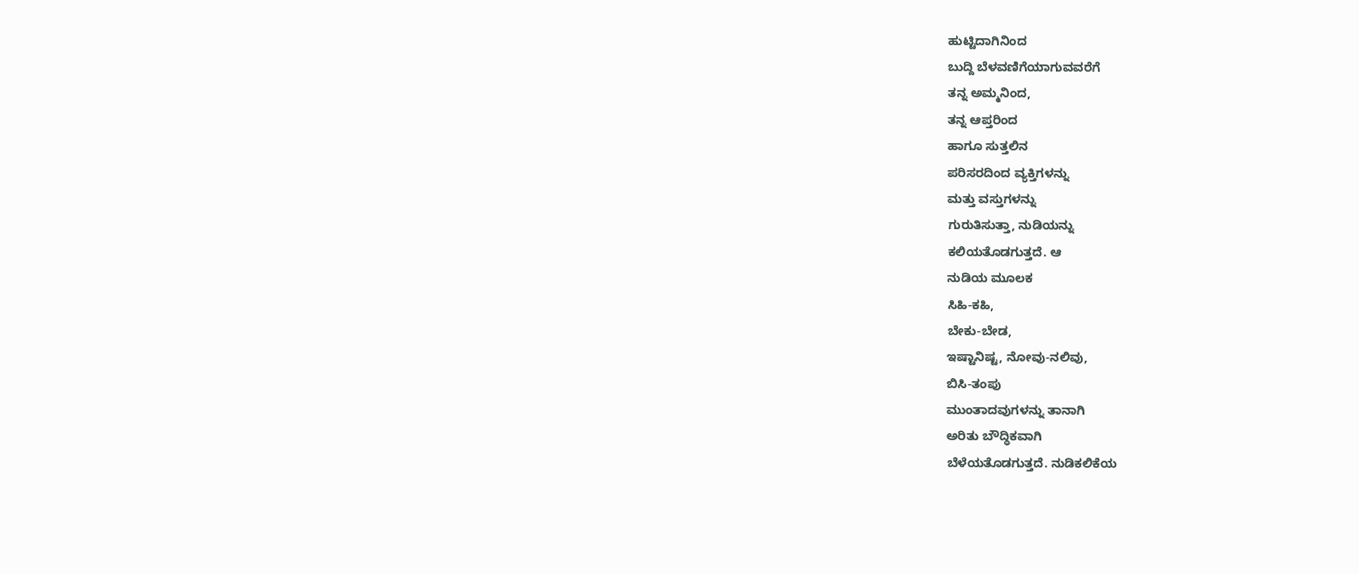ಹುಟ್ಟಿದಾಗಿನಿಂದ
ಬುದ್ದಿ ಬೆಳವಣಿಗೆಯಾಗುವವರೆಗೆ
ತನ್ನ ಅಮ್ಮನಿಂದ,
ತನ್ನ ಆಪ್ತರಿಂದ
ಹಾಗೂ ಸುತ್ತಲಿನ
ಪರಿಸರದಿಂದ ವ್ಯಕ್ತಿಗಳನ್ನು
ಮತ್ತು ವಸ್ತುಗಳನ್ನು
ಗುರುತಿಸುತ್ತಾ, ನುಡಿಯನ್ನು
ಕಲಿಯತೊಡಗುತ್ತದೆ. ಆ
ನುಡಿಯ ಮೂಲಕ
ಸಿಹಿ-ಕಹಿ,
ಬೇಕು-ಬೇಡ,
ಇಷ್ಟಾನಿಷ್ಟ, ನೋವು-ನಲಿವು,
ಬಿಸಿ-ತಂಪು
ಮುಂತಾದವುಗಳನ್ನು ತಾನಾಗಿ
ಅರಿತು ಬೌದ್ಧಿಕವಾಗಿ
ಬೆಳೆಯತೊಡಗುತ್ತದೆ. ನುಡಿಕಲಿಕೆಯ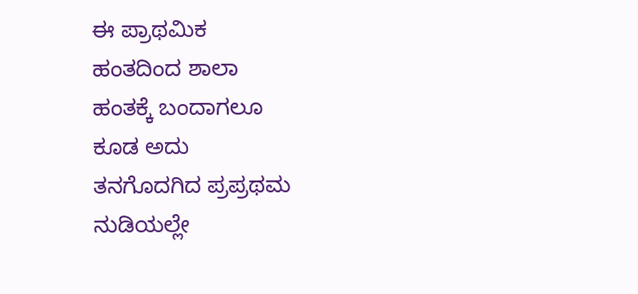ಈ ಪ್ರಾಥಮಿಕ
ಹಂತದಿಂದ ಶಾಲಾ
ಹಂತಕ್ಕೆ ಬಂದಾಗಲೂ
ಕೂಡ ಅದು
ತನಗೊದಗಿದ ಪ್ರಪ್ರಥಮ
ನುಡಿಯಲ್ಲೇ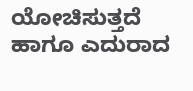ಯೋಚಿಸುತ್ತದೆ
ಹಾಗೂ ಎದುರಾದ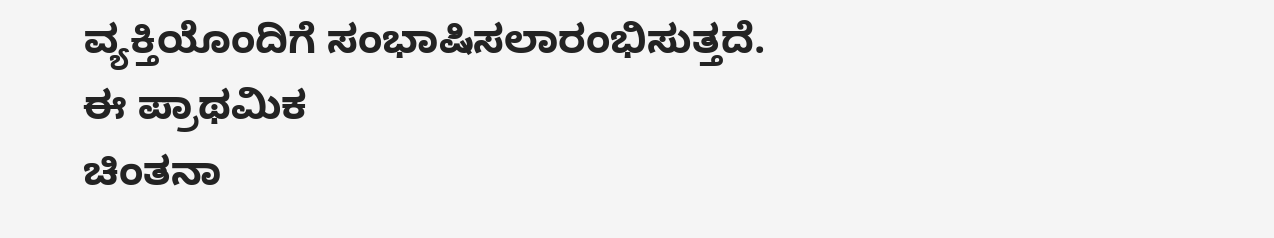ವ್ಯಕ್ತಿಯೊಂದಿಗೆ ಸಂಭಾಷಿಸಲಾರಂಭಿಸುತ್ತದೆ.
ಈ ಪ್ರಾಥಮಿಕ
ಚಿಂತನಾ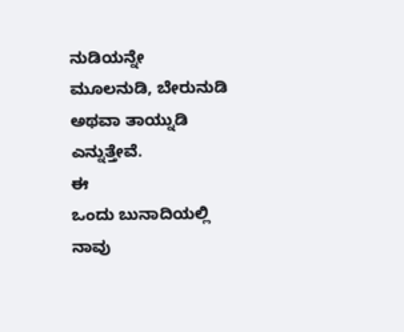ನುಡಿಯನ್ನೇ
ಮೂಲನುಡಿ, ಬೇರುನುಡಿ
ಅಥವಾ ತಾಯ್ನುಡಿ
ಎನ್ನುತ್ತೇವೆ.
ಈ
ಒಂದು ಬುನಾದಿಯಲ್ಲಿ
ನಾವು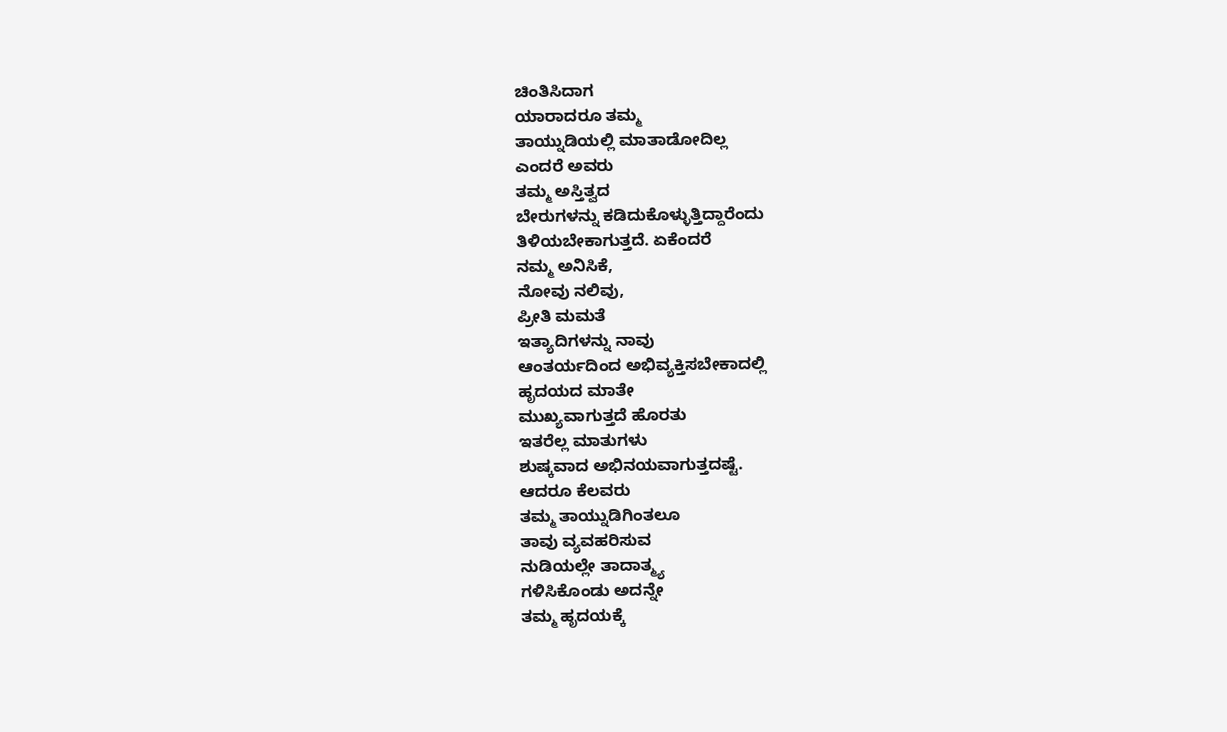ಚಿಂತಿಸಿದಾಗ
ಯಾರಾದರೂ ತಮ್ಮ
ತಾಯ್ನುಡಿಯಲ್ಲಿ ಮಾತಾಡೋದಿಲ್ಲ
ಎಂದರೆ ಅವರು
ತಮ್ಮ ಅಸ್ತಿತ್ವದ
ಬೇರುಗಳನ್ನು ಕಡಿದುಕೊಳ್ಳುತ್ತಿದ್ದಾರೆಂದು
ತಿಳಿಯಬೇಕಾಗುತ್ತದೆ. ಏಕೆಂದರೆ
ನಮ್ಮ ಅನಿಸಿಕೆ,
ನೋವು ನಲಿವು,
ಪ್ರೀತಿ ಮಮತೆ
ಇತ್ಯಾದಿಗಳನ್ನು ನಾವು
ಆಂತರ್ಯದಿಂದ ಅಭಿವ್ಯಕ್ತಿಸಬೇಕಾದಲ್ಲಿ
ಹೃದಯದ ಮಾತೇ
ಮುಖ್ಯವಾಗುತ್ತದೆ ಹೊರತು
ಇತರೆಲ್ಲ ಮಾತುಗಳು
ಶುಷ್ಕವಾದ ಅಭಿನಯವಾಗುತ್ತದಷ್ಟೆ.
ಆದರೂ ಕೆಲವರು
ತಮ್ಮ ತಾಯ್ನುಡಿಗಿಂತಲೂ
ತಾವು ವ್ಯವಹರಿಸುವ
ನುಡಿಯಲ್ಲೇ ತಾದಾತ್ಮ್ಯ
ಗಳಿಸಿಕೊಂಡು ಅದನ್ನೇ
ತಮ್ಮ ಹೃದಯಕ್ಕೆ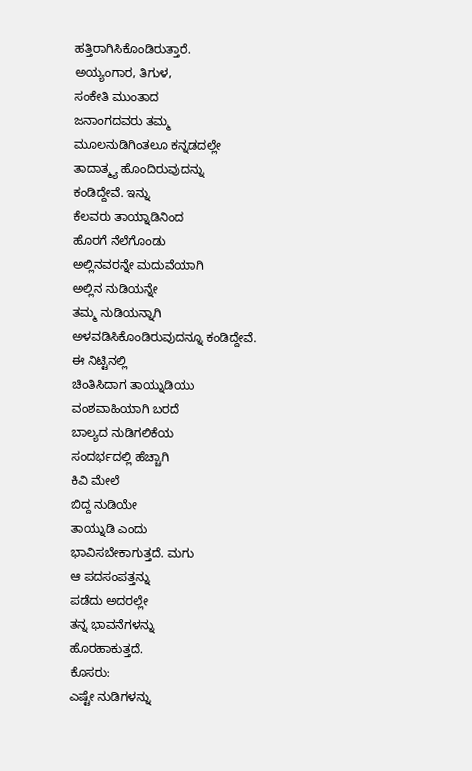ಹತ್ತಿರಾಗಿಸಿಕೊಂಡಿರುತ್ತಾರೆ.
ಅಯ್ಯಂಗಾರ, ತಿಗುಳ,
ಸಂಕೇತಿ ಮುಂತಾದ
ಜನಾಂಗದವರು ತಮ್ಮ
ಮೂಲನುಡಿಗಿಂತಲೂ ಕನ್ನಡದಲ್ಲೇ
ತಾದಾತ್ಮ್ಯ ಹೊಂದಿರುವುದನ್ನು
ಕಂಡಿದ್ದೇವೆ. ಇನ್ನು
ಕೆಲವರು ತಾಯ್ನಾಡಿನಿಂದ
ಹೊರಗೆ ನೆಲೆಗೊಂಡು
ಅಲ್ಲಿನವರನ್ನೇ ಮದುವೆಯಾಗಿ
ಅಲ್ಲಿನ ನುಡಿಯನ್ನೇ
ತಮ್ಮ ನುಡಿಯನ್ನಾಗಿ
ಅಳವಡಿಸಿಕೊಂಡಿರುವುದನ್ನೂ ಕಂಡಿದ್ದೇವೆ.
ಈ ನಿಟ್ಟಿನಲ್ಲಿ
ಚಿಂತಿಸಿದಾಗ ತಾಯ್ನುಡಿಯು
ವಂಶವಾಹಿಯಾಗಿ ಬರದೆ
ಬಾಲ್ಯದ ನುಡಿಗಲಿಕೆಯ
ಸಂದರ್ಭದಲ್ಲಿ ಹೆಚ್ಚಾಗಿ
ಕಿವಿ ಮೇಲೆ
ಬಿದ್ದ ನುಡಿಯೇ
ತಾಯ್ನುಡಿ ಎಂದು
ಭಾವಿಸಬೇಕಾಗುತ್ತದೆ. ಮಗು
ಆ ಪದಸಂಪತ್ತನ್ನು
ಪಡೆದು ಅದರಲ್ಲೇ
ತನ್ನ ಭಾವನೆಗಳನ್ನು
ಹೊರಹಾಕುತ್ತದೆ.
ಕೊಸರು:
ಎಷ್ಟೇ ನುಡಿಗಳನ್ನು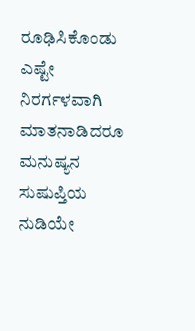ರೂಢಿಸಿಕೊಂಡು ಎಷ್ಟೇ
ನಿರರ್ಗಳವಾಗಿ ಮಾತನಾಡಿದರೂ
ಮನುಷ್ಯನ ಸುಷುಪ್ತಿಯ
ನುಡಿಯೇ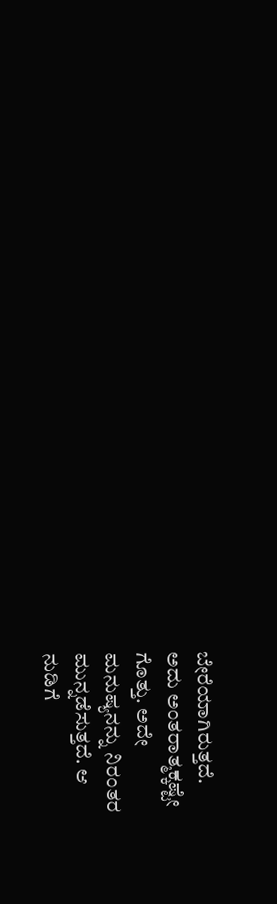ಬೇರೆಯಾಗಿರುತ್ತದೆ.
ಅದು ಅಂತರಾತ್ಮಕ್ಕಷ್ಟೇ
ಗೊತ್ತು. ಅದೇ
ಮನುಷ್ಯನನ್ನು ನಿರಂತರ
ಮುನ್ನಡೆಸುತ್ತದೆ. ಆ
ನುಡಿಗೆ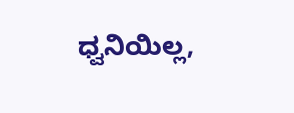ಧ್ವನಿಯಿಲ್ಲ,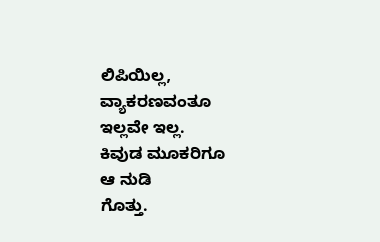ಲಿಪಿಯಿಲ್ಲ, ವ್ಯಾಕರಣವಂತೂ
ಇಲ್ಲವೇ ಇಲ್ಲ.
ಕಿವುಡ ಮೂಕರಿಗೂ
ಆ ನುಡಿ
ಗೊತ್ತು.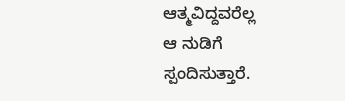ಆತ್ಮವಿದ್ದವರೆಲ್ಲ
ಆ ನುಡಿಗೆ
ಸ್ಪಂದಿಸುತ್ತಾರೆ.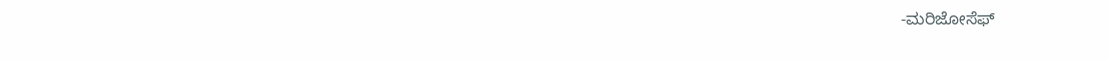-ಮರಿಜೋಸೆಫ್